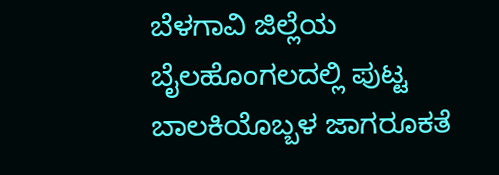ಬೆಳಗಾವಿ ಜಿಲ್ಲೆಯ ಬೈಲಹೊಂಗಲದಲ್ಲಿ ಪುಟ್ಟ ಬಾಲಕಿಯೊಬ್ಬಳ ಜಾಗರೂಕತೆ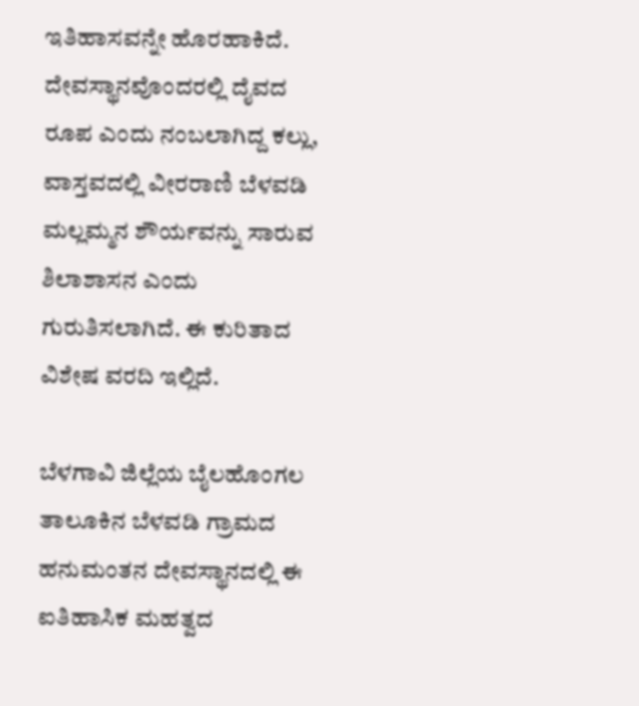ಇತಿಹಾಸವನ್ನೇ ಹೊರಹಾಕಿದೆ. ದೇವಸ್ಥಾನವೊಂದರಲ್ಲಿ ದೈವದ ರೂಪ ಎಂದು ನಂಬಲಾಗಿದ್ದ ಕಲ್ಲು, ವಾಸ್ತವದಲ್ಲಿ ವೀರರಾಣಿ ಬೆಳವಡಿ ಮಲ್ಲಮ್ಮನ ಶೌರ್ಯವನ್ನು ಸಾರುವ ಶಿಲಾಶಾಸನ ಎಂದು ಗುರುತಿಸಲಾಗಿದೆ. ಈ ಕುರಿತಾದ ವಿಶೇಷ ವರದಿ ಇಲ್ಲಿದೆ.

ಬೆಳಗಾವಿ ಜಿಲ್ಲೆಯ ಬೈಲಹೊಂಗಲ ತಾಲೂಕಿನ ಬೆಳವಡಿ ಗ್ರಾಮದ ಹನುಮಂತನ ದೇವಸ್ಥಾನದಲ್ಲಿ ಈ ಐತಿಹಾಸಿಕ ಮಹತ್ವದ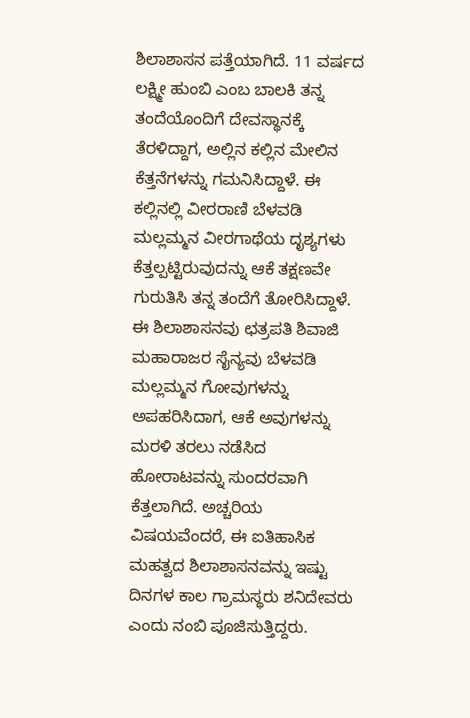ಶಿಲಾಶಾಸನ ಪತ್ತೆಯಾಗಿದೆ. 11 ವರ್ಷದ ಲಕ್ಷ್ಮೀ ಹುಂಬಿ ಎಂಬ ಬಾಲಕಿ ತನ್ನ ತಂದೆಯೊಂದಿಗೆ ದೇವಸ್ಥಾನಕ್ಕೆ ತೆರಳಿದ್ದಾಗ, ಅಲ್ಲಿನ ಕಲ್ಲಿನ ಮೇಲಿನ ಕೆತ್ತನೆಗಳನ್ನು ಗಮನಿಸಿದ್ದಾಳೆ. ಈ ಕಲ್ಲಿನಲ್ಲಿ ವೀರರಾಣಿ ಬೆಳವಡಿ ಮಲ್ಲಮ್ಮನ ವೀರಗಾಥೆಯ ದೃಶ್ಯಗಳು ಕೆತ್ತಲ್ಪಟ್ಟಿರುವುದನ್ನು ಆಕೆ ತಕ್ಷಣವೇ ಗುರುತಿಸಿ ತನ್ನ ತಂದೆಗೆ ತೋರಿಸಿದ್ದಾಳೆ.
ಈ ಶಿಲಾಶಾಸನವು ಛತ್ರಪತಿ ಶಿವಾಜಿ ಮಹಾರಾಜರ ಸೈನ್ಯವು ಬೆಳವಡಿ ಮಲ್ಲಮ್ಮನ ಗೋವುಗಳನ್ನು ಅಪಹರಿಸಿದಾಗ, ಆಕೆ ಅವುಗಳನ್ನು ಮರಳಿ ತರಲು ನಡೆಸಿದ ಹೋರಾಟವನ್ನು ಸುಂದರವಾಗಿ ಕೆತ್ತಲಾಗಿದೆ. ಅಚ್ಚರಿಯ ವಿಷಯವೆಂದರೆ, ಈ ಐತಿಹಾಸಿಕ ಮಹತ್ವದ ಶಿಲಾಶಾಸನವನ್ನು ಇಷ್ಟು ದಿನಗಳ ಕಾಲ ಗ್ರಾಮಸ್ಥರು ಶನಿದೇವರು ಎಂದು ನಂಬಿ ಪೂಜಿಸುತ್ತಿದ್ದರು.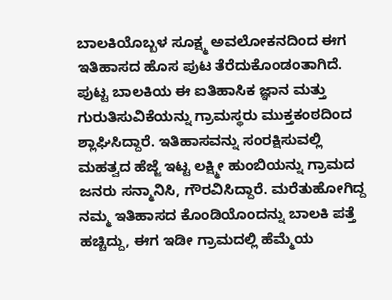ಬಾಲಕಿಯೊಬ್ಬಳ ಸೂಕ್ಷ್ಮ ಅವಲೋಕನದಿಂದ ಈಗ ಇತಿಹಾಸದ ಹೊಸ ಪುಟ ತೆರೆದುಕೊಂಡಂತಾಗಿದೆ.
ಪುಟ್ಟ ಬಾಲಕಿಯ ಈ ಐತಿಹಾಸಿಕ ಜ್ಞಾನ ಮತ್ತು ಗುರುತಿಸುವಿಕೆಯನ್ನು ಗ್ರಾಮಸ್ಥರು ಮುಕ್ತಕಂಠದಿಂದ ಶ್ಲಾಘಿಸಿದ್ದಾರೆ. ಇತಿಹಾಸವನ್ನು ಸಂರಕ್ಷಿಸುವಲ್ಲಿ ಮಹತ್ವದ ಹೆಜ್ಜೆ ಇಟ್ಟ ಲಕ್ಷ್ಮೀ ಹುಂಬಿಯನ್ನು ಗ್ರಾಮದ ಜನರು ಸನ್ಮಾನಿಸಿ, ಗೌರವಿಸಿದ್ದಾರೆ. ಮರೆತುಹೋಗಿದ್ದ ನಮ್ಮ ಇತಿಹಾಸದ ಕೊಂಡಿಯೊಂದನ್ನು ಬಾಲಕಿ ಪತ್ತೆ ಹಚ್ಚಿದ್ದು, ಈಗ ಇಡೀ ಗ್ರಾಮದಲ್ಲಿ ಹೆಮ್ಮೆಯ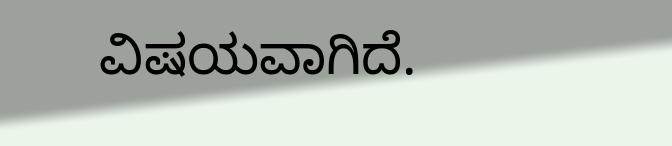ವಿಷಯವಾಗಿದೆ.